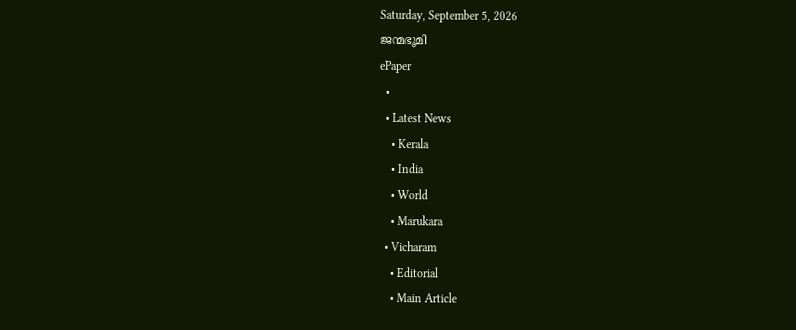Saturday, September 5, 2026
ജന്മഭൂമി
ePaper
  •
  • Latest News
    • Kerala
    • India
    • World
    • Marukara
  • Vicharam
    • Editorial
    • Main Article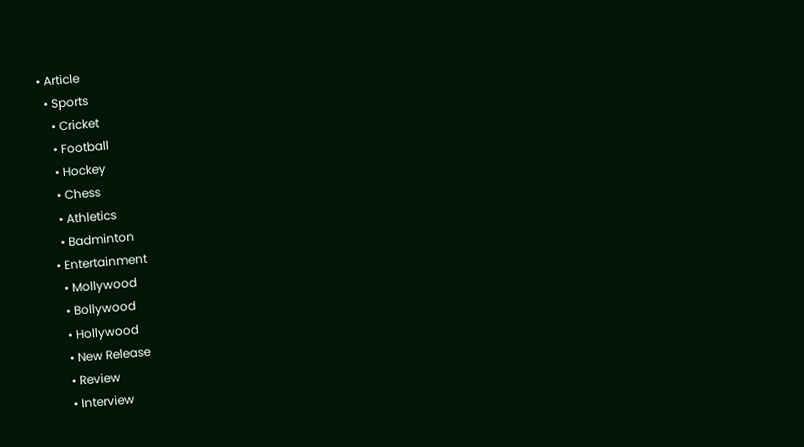• Article
  • Sports
    • Cricket
    • Football
    • Hockey
    • Chess
    • Athletics
    • Badminton
  • Entertainment
    • Mollywood
    • Bollywood
    • Hollywood
    • New Release
    • Review
    • Interview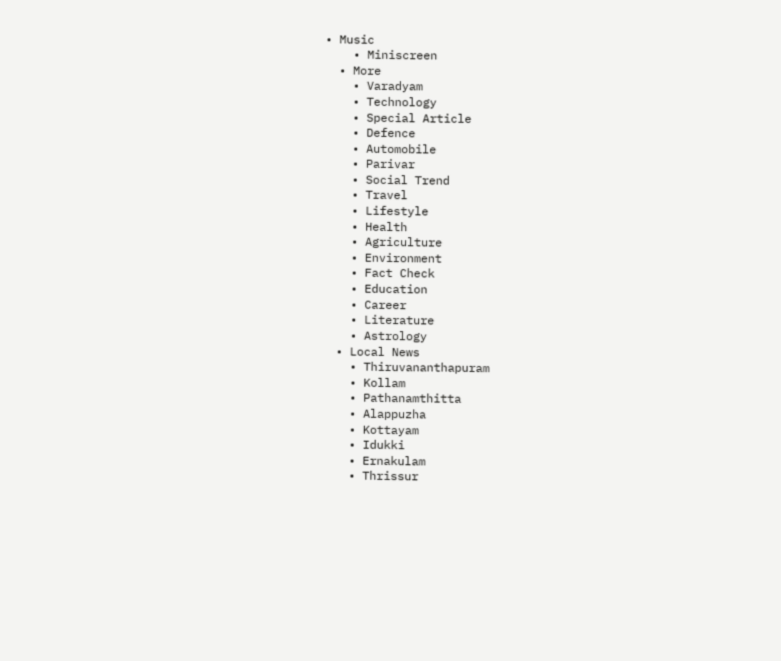• Music
    • Miniscreen
  • More
    • Varadyam
    • Technology
    • Special Article
    • Defence
    • Automobile
    • Parivar
    • Social Trend
    • Travel
    • Lifestyle
    • Health
    • Agriculture
    • Environment
    • Fact Check
    • Education
    • Career
    • Literature
    • Astrology
  • Local News
    • Thiruvananthapuram
    • Kollam
    • Pathanamthitta
    • Alappuzha
    • Kottayam
    • Idukki
    • Ernakulam
    • Thrissur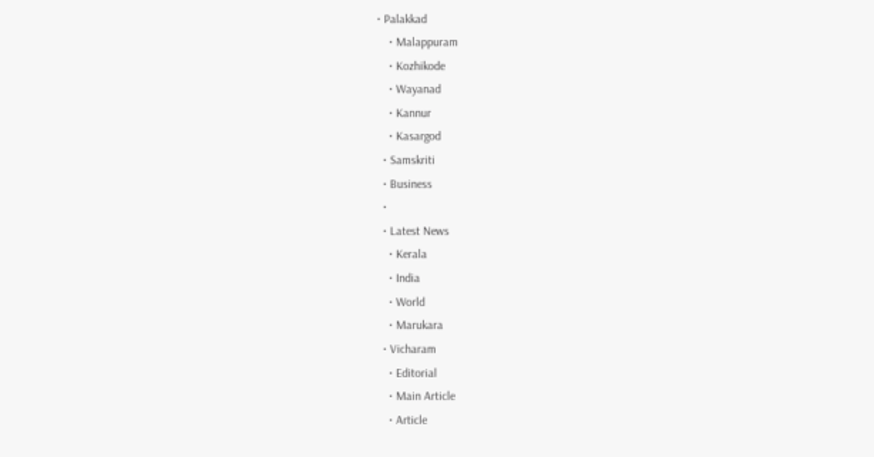• Palakkad
    • Malappuram
    • Kozhikode
    • Wayanad
    • Kannur
    • Kasargod
  • Samskriti
  • Business
  •
  • Latest News
    • Kerala
    • India
    • World
    • Marukara
  • Vicharam
    • Editorial
    • Main Article
    • Article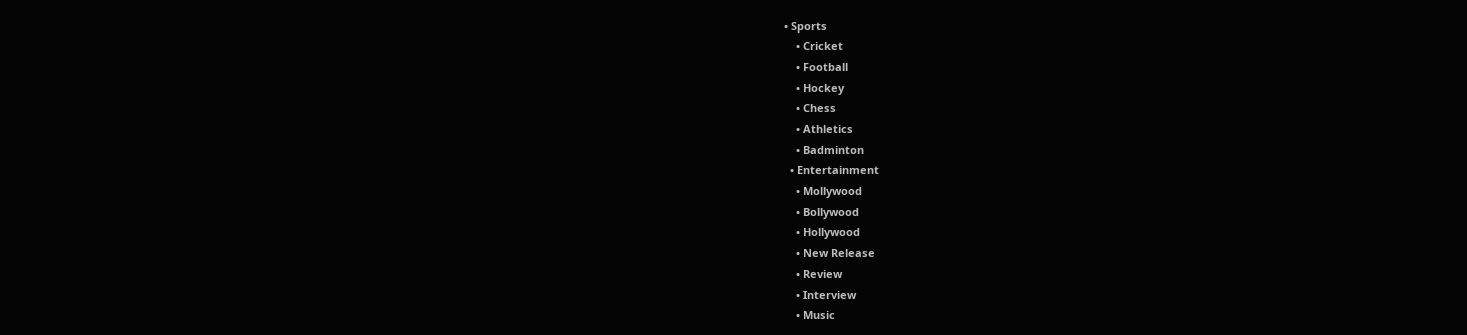• Sports
    • Cricket
    • Football
    • Hockey
    • Chess
    • Athletics
    • Badminton
  • Entertainment
    • Mollywood
    • Bollywood
    • Hollywood
    • New Release
    • Review
    • Interview
    • Music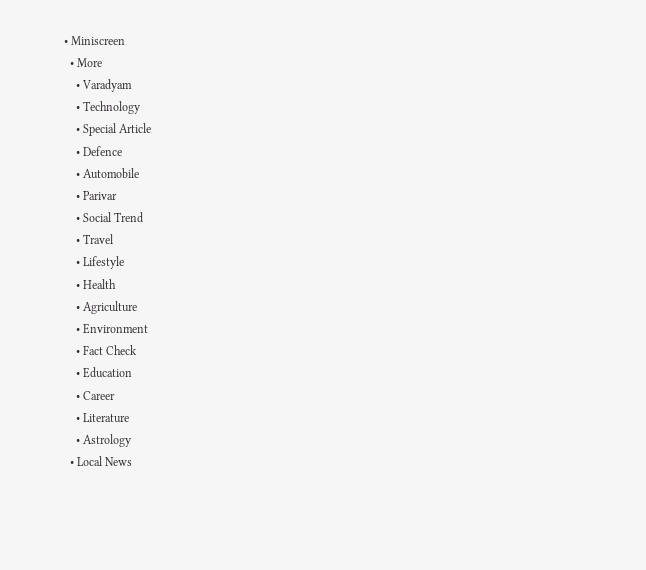• Miniscreen
  • More
    • Varadyam
    • Technology
    • Special Article
    • Defence
    • Automobile
    • Parivar
    • Social Trend
    • Travel
    • Lifestyle
    • Health
    • Agriculture
    • Environment
    • Fact Check
    • Education
    • Career
    • Literature
    • Astrology
  • Local News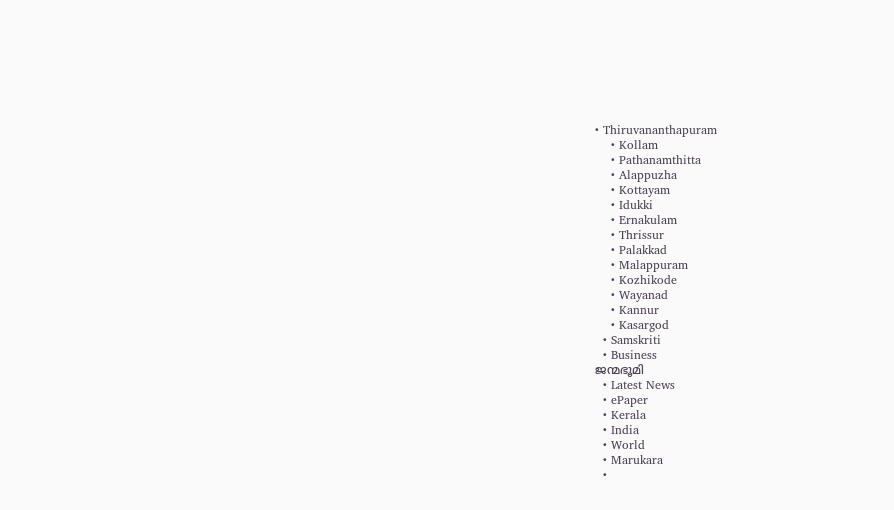• Thiruvananthapuram
    • Kollam
    • Pathanamthitta
    • Alappuzha
    • Kottayam
    • Idukki
    • Ernakulam
    • Thrissur
    • Palakkad
    • Malappuram
    • Kozhikode
    • Wayanad
    • Kannur
    • Kasargod
  • Samskriti
  • Business
ജന്മഭൂമി
  • Latest News
  • ePaper
  • Kerala
  • India
  • World
  • Marukara
  •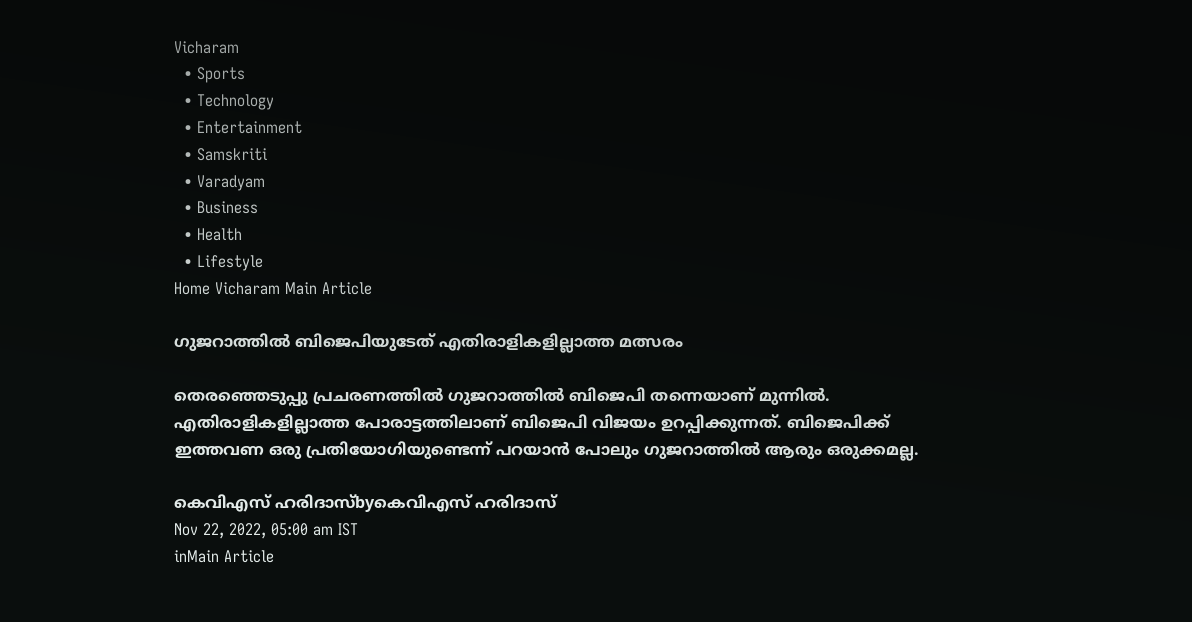Vicharam
  • Sports
  • Technology
  • Entertainment
  • Samskriti
  • Varadyam
  • Business
  • Health
  • Lifestyle
Home Vicharam Main Article

ഗുജറാത്തില്‍ ബിജെപിയുടേത് എതിരാളികളില്ലാത്ത മത്സരം

തെരഞ്ഞെടുപ്പു പ്രചരണത്തില്‍ ഗുജറാത്തില്‍ ബിജെപി തന്നെയാണ് മുന്നില്‍. എതിരാളികളില്ലാത്ത പോരാട്ടത്തിലാണ് ബിജെപി വിജയം ഉറപ്പിക്കുന്നത്. ബിജെപിക്ക് ഇത്തവണ ഒരു പ്രതിയോഗിയുണ്ടെന്ന് പറയാന്‍ പോലും ഗുജറാത്തില്‍ ആരും ഒരുക്കമല്ല.

കെവിഎസ് ഹരിദാസ്byകെവിഎസ് ഹരിദാസ്
Nov 22, 2022, 05:00 am IST
inMain Article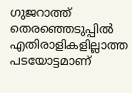ഗുജറാത്ത് തെരഞ്ഞെടുപ്പില്‍ എതിരാളികളില്ലാത്ത പടയോട്ടമാണ്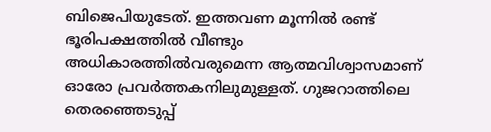ബിജെപിയുടേത്. ഇത്തവണ മൂന്നില്‍ രണ്ട് ഭൂരിപക്ഷത്തില്‍ വീണ്ടും അധികാരത്തില്‍വരുമെന്ന ആത്മവിശ്വാസമാണ് ഓരോ പ്രവര്‍ത്തകനിലുമുള്ളത്. ഗുജറാത്തിലെ തെരഞ്ഞെടുപ്പ്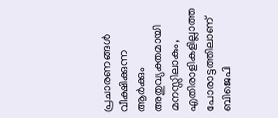പ്രചാരണങ്ങള്‍ വീക്ഷിക്കുന്ന ആര്‍ക്കും അതുവ്യക്തമായി മനസ്സിലാകും, എതിരാളികളില്ലാത്ത പോരാട്ടത്തിലാണ് ബിജെപി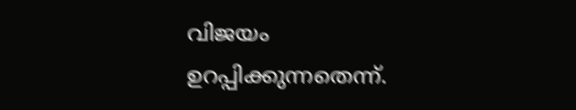വിജയം ഉറപ്പിക്കുന്നതെന്ന്.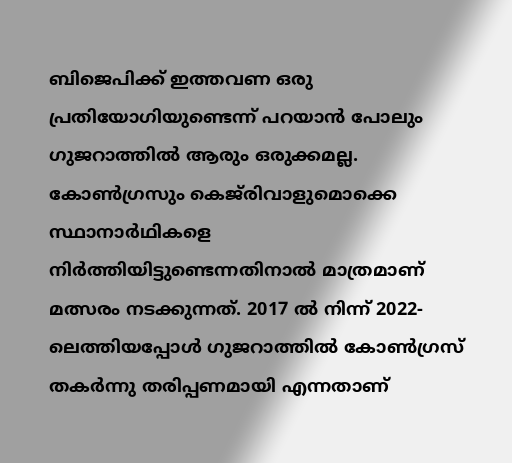ബിജെപിക്ക് ഇത്തവണ ഒരു പ്രതിയോഗിയുണ്ടെന്ന് പറയാന്‍ പോലും ഗുജറാത്തില്‍ ആരും ഒരുക്കമല്ല. കോണ്‍ഗ്രസും കെജ്‌രിവാളുമൊക്കെ സ്ഥാനാര്‍ഥികളെ നിര്‍ത്തിയിട്ടുണ്ടെന്നതിനാല്‍ മാത്രമാണ് മത്സരം നടക്കുന്നത്. 2017 ല്‍ നിന്ന് 2022-ലെത്തിയപ്പോള്‍ ഗുജറാത്തില്‍ കോണ്‍ഗ്രസ് തകര്‍ന്നു തരിപ്പണമായി എന്നതാണ്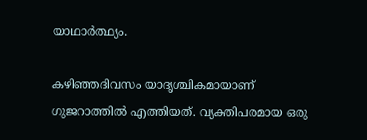യാഥാര്‍ത്ഥ്യം.

കഴിഞ്ഞദിവസം യാദൃശ്ചികമായാണ് ഗുജറാത്തില്‍ എത്തിയത്. വ്യക്തിപരമായ ഒരു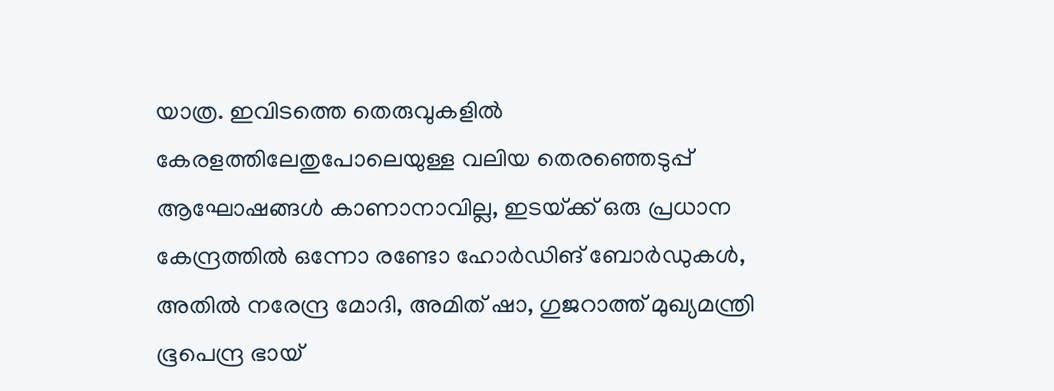യാത്ര. ഇവിടത്തെ തെരുവുകളില്‍ കേരളത്തിലേതുപോലെയുള്ള വലിയ തെരഞ്ഞെടുപ്പ് ആഘോഷങ്ങള്‍ കാണാനാവില്ല, ഇടയ്‌ക്ക് ഒരു പ്രധാന കേന്ദ്രത്തില്‍ ഒന്നോ രണ്ടോ ഹോര്‍ഡിങ് ബോര്‍ഡുകള്‍, അതില്‍ നരേന്ദ്ര മോദി, അമിത് ഷാ, ഗുജറാത്ത് മുഖ്യമന്ത്രി ഭൂപെന്ദ്ര ഭായ്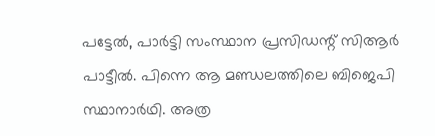പട്ടേല്‍, പാര്‍ട്ടി സംസ്ഥാന പ്രസിഡന്റ് സിആര്‍ പാട്ടീല്‍. പിന്നെ ആ മണ്ഡലത്തിലെ ബിജെപി സ്ഥാനാര്‍ഥി. അത്ര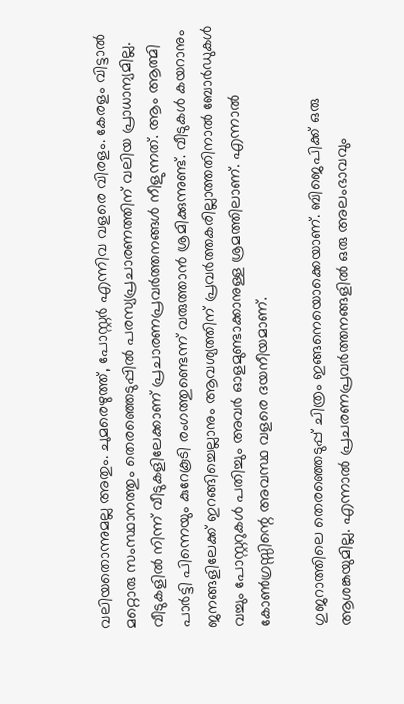വലിയതൊന്നുമല്ല അതും. ചുമരെഴുത്ത്, പോസ്റ്റര്‍ എന്നിവ വളരെ വിരളം. കേരളം വിട്ടാല്‍ മറ്റൊരു സംസ്ഥാനത്തും തെരഞ്ഞെടുപ്പില്‍ പരസ്യപ്രചാരണത്തിന് വലിയ പ്രാധാന്യമില്ല. വീടുകളില്‍ നിന്ന് വീടുകളിലേക്കാണ് പ്രചാരണപ്രവര്‍ത്തനങ്ങള്‍ നീളുന്നത്. ആം ആത്മി പാര്‍ട്ടി പിന്നെയും കുറേകൂടി രംഗത്തുണ്ടെന്ന് വരുത്താന്‍ ശ്രമിക്കുന്നുണ്ട്. വീടുകള്‍ കയറാനും  ജനങ്ങളിലേക്ക് ഇറങ്ങിച്ചെല്ലാനും ആവശ്യത്തിന് പ്രവര്‍ത്തകരില്ലാത്തതിനാല്‍ ബോര്‍ഡുകള്‍ വച്ചും പോസ്റ്ററുകള്‍ പതിച്ചും അവര്‍ ഓളമുണ്ടാക്കാനുള്ള ശ്രമത്തിലാണ്. എന്നാല്‍ കോണ്‍ഗ്രസ്സിന്റെ അവസ്ഥ വളരെ ദയനീയമാണ്.

ഗുജറാത്തിലെ തെരഞ്ഞെടുപ്പ് ചിത്രം ഇങ്ങനെയൊക്കെയാണ്. ബിജെപിക്ക് ഒരു ആശങ്കയുമില്ല. എന്നാല്‍ പ്രചരണപ്രവര്‍ത്തനങ്ങളില്‍ ഒരു അലംഭാവവും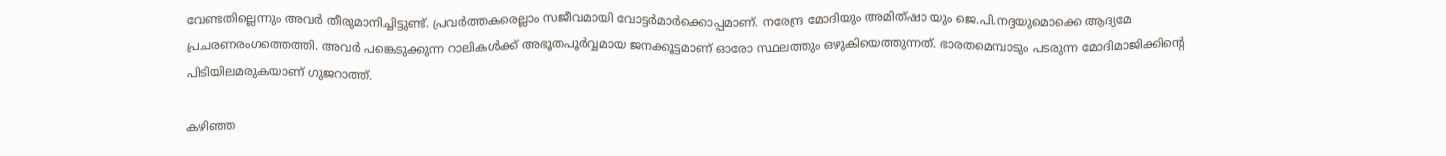വേണ്ടതില്ലെന്നും അവര്‍ തീരുമാനിച്ചിട്ടുണ്ട്. പ്രവര്‍ത്തകരെല്ലാം സജീവമായി വോട്ടര്‍മാര്‍ക്കൊപ്പമാണ്. നരേന്ദ്ര മോദിയും അമിത്ഷാ യും ജെ.പി.നദ്ദയുമൊക്കെ ആദ്യമേ പ്രചരണരംഗത്തെത്തി. അവര്‍ പങ്കെടുക്കുന്ന റാലികള്‍ക്ക് അഭൂതപൂര്‍വ്വമായ ജനക്കൂട്ടമാണ് ഓരോ സ്ഥലത്തും ഒഴുകിയെത്തുന്നത്. ഭാരതമെമ്പാടും പടരുന്ന മോദിമാജിക്കിന്റെ പിടിയിലമരുകയാണ് ഗുജറാത്ത്.

കഴിഞ്ഞ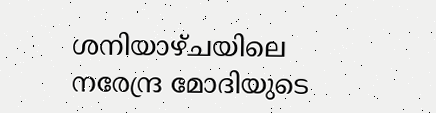ശനിയാഴ്ചയിലെ നരേന്ദ്ര മോദിയുടെ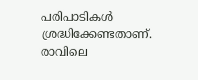പരിപാടികള്‍ ശ്രദ്ധിക്കേണ്ടതാണ്. രാവിലെ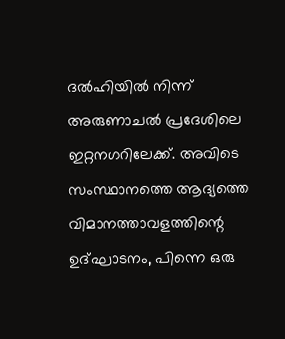ദല്‍ഹിയില്‍ നിന്ന് അരുണാചല്‍ പ്രദേശിലെ ഇറ്റനഗറിലേക്ക്. അവിടെ സംസ്ഥാനത്തെ ആദ്യത്തെ വിമാനത്താവളത്തിന്റെ ഉദ്ഘാടനം, പിന്നെ ഒരു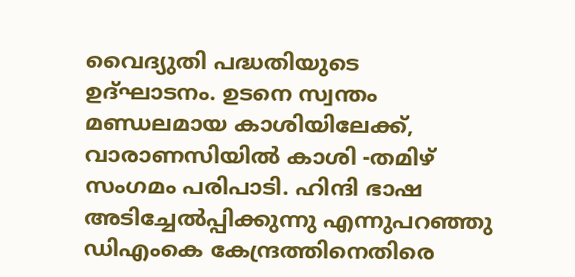വൈദ്യുതി പദ്ധതിയുടെ ഉദ്ഘാടനം. ഉടനെ സ്വന്തം മണ്ഡലമായ കാശിയിലേക്ക്, വാരാണസിയില്‍ കാശി -തമിഴ് സംഗമം പരിപാടി. ഹിന്ദി ഭാഷ അടിച്ചേല്‍പ്പിക്കുന്നു എന്നുപറഞ്ഞു ഡിഎംകെ കേന്ദ്രത്തിനെതിരെ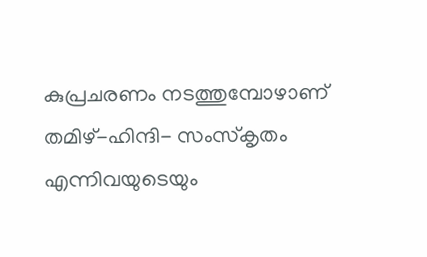കുപ്രചരണം നടത്തുമ്പോഴാണ് തമിഴ്-ഹിന്ദി- സംസ്‌കൃതം എന്നിവയുടെയും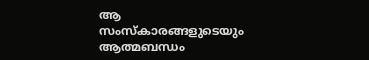ആ സംസ്‌കാരങ്ങളുടെയും ആത്മബന്ധം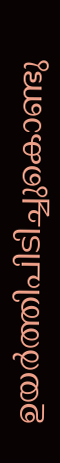ഉയര്‍ത്തിപിടിച്ചുകൊണ്ടു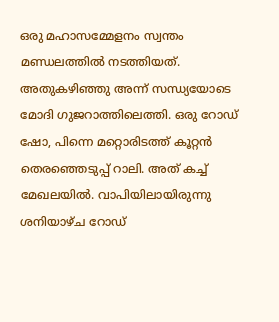ഒരു മഹാസമ്മേളനം സ്വന്തം മണ്ഡലത്തില്‍ നടത്തിയത്. അതുകഴിഞ്ഞു അന്ന് സന്ധ്യയോടെ മോദി ഗുജറാത്തിലെത്തി. ഒരു റോഡ് ഷോ, പിന്നെ മറ്റൊരിടത്ത് കൂറ്റന്‍ തെരഞ്ഞെടുപ്പ് റാലി. അത് കച്ച് മേഖലയില്‍. വാപിയിലായിരുന്നു ശനിയാഴ്ച റോഡ്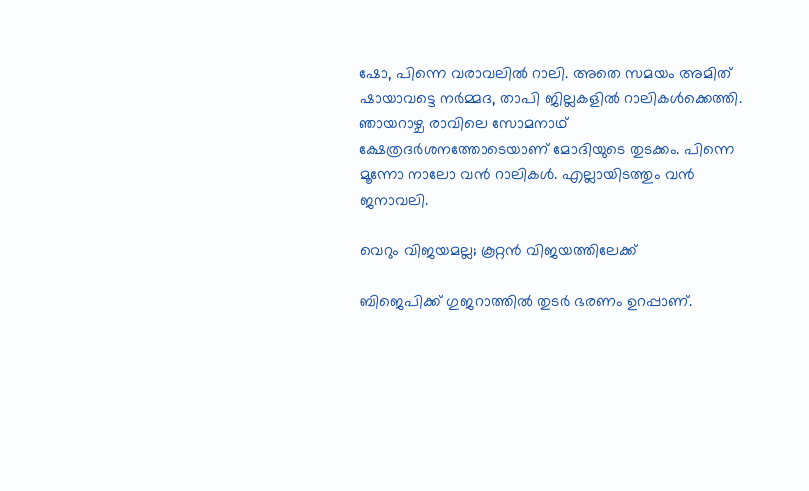ഷോ, പിന്നെ വരാവലില്‍ റാലി. അതെ സമയം അമിത് ഷായാവട്ടെ നര്‍മ്മദ, താപി ജില്ലകളില്‍ റാലികള്‍ക്കെത്തി. ഞായറാഴ്ച രാവിലെ സോമനാഥ് ക്ഷേത്രദര്‍ശനത്തോടെയാണ് മോദിയുടെ തുടക്കം. പിന്നെ മൂന്നോ നാലോ വന്‍ റാലികള്‍. എല്ലായിടത്തും വന്‍ ജനാവലി.

വെറും വിജയമല്ല; കൂറ്റന്‍ വിജയത്തിലേക്ക്

ബിജെപിക്ക് ഗുജറാത്തില്‍ തുടര്‍ ഭരണം ഉറപ്പാണ്.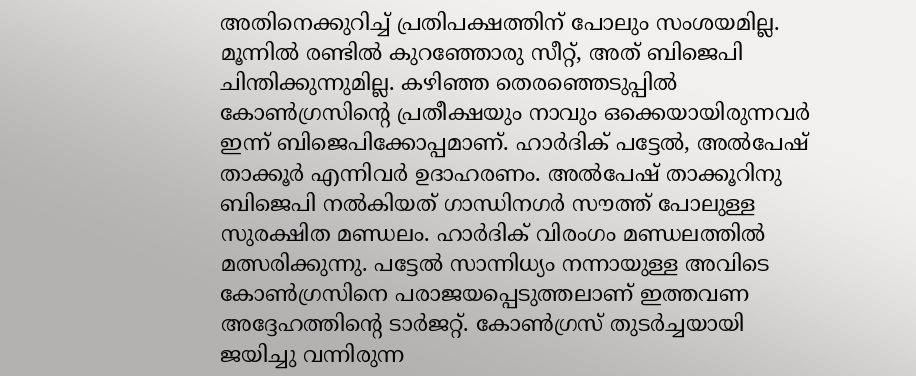അതിനെക്കുറിച്ച് പ്രതിപക്ഷത്തിന് പോലും സംശയമില്ല. മൂന്നില്‍ രണ്ടില്‍ കുറഞ്ഞോരു സീറ്റ്, അത് ബിജെപി ചിന്തിക്കുന്നുമില്ല. കഴിഞ്ഞ തെരഞ്ഞെടുപ്പില്‍ കോണ്‍ഗ്രസിന്റെ പ്രതീക്ഷയും നാവും ഒക്കെയായിരുന്നവര്‍ ഇന്ന് ബിജെപിക്കോപ്പമാണ്. ഹാര്‍ദിക് പട്ടേല്‍, അല്‍പേഷ് താക്കൂര്‍ എന്നിവര്‍ ഉദാഹരണം. അല്‍പേഷ് താക്കൂറിനു ബിജെപി നല്‍കിയത് ഗാന്ധിനഗര്‍ സൗത്ത് പോലുള്ള സുരക്ഷിത മണ്ഡലം. ഹാര്‍ദിക് വിരംഗം മണ്ഡലത്തില്‍ മത്സരിക്കുന്നു. പട്ടേല്‍ സാന്നിധ്യം നന്നായുള്ള അവിടെ കോണ്‍ഗ്രസിനെ പരാജയപ്പെടുത്തലാണ് ഇത്തവണ അദ്ദേഹത്തിന്റെ ടാര്‍ജറ്റ്. കോണ്‍ഗ്രസ് തുടര്‍ച്ചയായി ജയിച്ചു വന്നിരുന്ന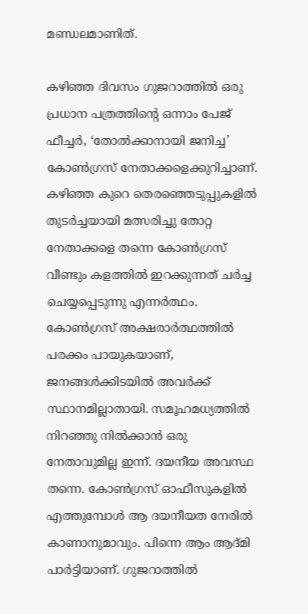മണ്ഡലമാണിത്.

കഴിഞ്ഞ ദിവസം ഗുജറാത്തില്‍ ഒരു പ്രധാന പത്രത്തിന്റെ ഒന്നാം പേജ് ഫീച്ചര്‍, ‘തോല്‍ക്കാനായി ജനിച്ച’ കോണ്‍ഗ്രസ് നേതാക്കളെക്കുറിച്ചാണ്. കഴിഞ്ഞ കുറെ തെരഞ്ഞെടുപ്പുകളില്‍ തുടര്‍ച്ചയായി മത്സരിച്ചു തോറ്റ നേതാക്കളെ തന്നെ കോണ്‍ഗ്രസ് വീണ്ടും കളത്തില്‍ ഇറക്കുന്നത് ചര്‍ച്ച ചെയ്യപ്പെടുന്നു എന്നര്‍ത്ഥം. കോണ്‍ഗ്രസ് അക്ഷരാര്‍ത്ഥത്തില്‍ പരക്കം പായുകയാണ്, ജനങ്ങള്‍ക്കിടയില്‍ അവര്‍ക്ക് സ്ഥാനമില്ലാതായി. സമൂഹമധ്യത്തില്‍ നിറഞ്ഞു നില്‍ക്കാന്‍ ഒരു നേതാവുമില്ല ഇന്ന്. ദയനീയ അവസ്ഥ തന്നെ. കോണ്‍ഗ്രസ് ഓഫീസുകളില്‍ എത്തുമ്പോള്‍ ആ ദയനീയത നേരില്‍ കാണാനുമാവും. പിന്നെ ആം ആദ്മി പാര്‍ട്ടിയാണ്. ഗുജറാത്തില്‍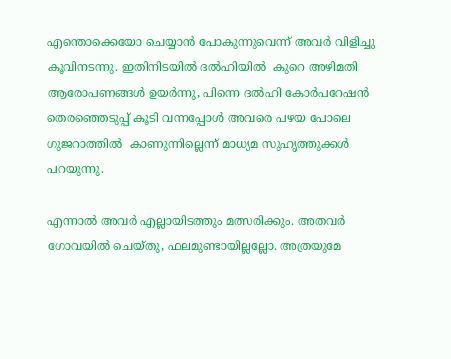എന്തൊക്കെയോ ചെയ്യാന്‍ പോകുന്നുവെന്ന് അവര്‍ വിളിച്ചു കൂവിനടന്നു. ഇതിനിടയില്‍ ദല്‍ഹിയില്‍  കുറെ അഴിമതി ആരോപണങ്ങള്‍ ഉയര്‍ന്നു, പിന്നെ ദല്‍ഹി കോര്‍പറേഷന്‍ തെരഞ്ഞെടുപ്പ് കൂടി വന്നപ്പോള്‍ അവരെ പഴയ പോലെ ഗുജറാത്തില്‍  കാണുന്നില്ലെന്ന് മാധ്യമ സുഹൃത്തുക്കള്‍ പറയുന്നു.

എന്നാല്‍ അവര്‍ എല്ലായിടത്തും മത്സരിക്കും. അതവര്‍ ഗോവയില്‍ ചെയ്തു, ഫലമുണ്ടായില്ലല്ലോ. അത്രയുമേ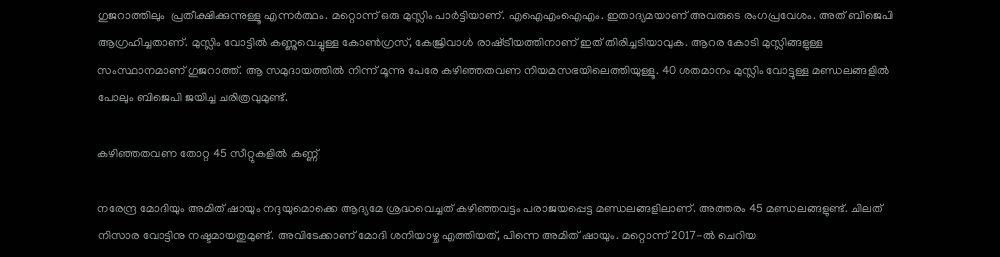ഗുജറാത്തിലും  പ്രതീക്ഷിക്കുന്നുള്ളൂ എന്നര്‍ത്ഥം. മറ്റൊന്ന് ഒരു മുസ്ലിം പാര്‍ട്ടിയാണ്. എഐഎംഐഎം. ഇതാദ്യമയാണ് അവരുടെ രംഗപ്രവേശം. അത് ബിജെപി ആഗ്രഹിച്ചതാണ്. മുസ്ലിം വോട്ടില്‍ കണ്ണുവെച്ചുള്ള കോണ്‍ഗ്രസ്, കേജ്രിവാള്‍ രാഷ്‌ട്രീയത്തിനാണ് ഇത് തിരിച്ചടിയാവുക. ആറര കോടി മുസ്ലിങ്ങളുള്ള സംസ്ഥാനമാണ് ഗുജറാത്ത്. ആ സമുദായത്തില്‍ നിന്ന് മൂന്നു പേരേ കഴിഞ്ഞതവണ നിയമസഭയിലെത്തിയുള്ളൂ. 40 ശതമാനം മുസ്ലിം വോട്ടുള്ള മണ്ഡലങ്ങളില്‍ പോലും ബിജെപി ജയിച്ച ചരിത്രവുമുണ്ട്.

കഴിഞ്ഞതവണ തോറ്റ 45 സീറ്റുകളില്‍ കണ്ണ്

നരേന്ദ്ര മോദിയും അമിത് ഷായും നദ്ദയുമൊക്കെ ആദ്യമേ ശ്രദ്ധവെച്ചത് കഴിഞ്ഞവട്ടം പരാജയപ്പെട്ട മണ്ഡലങ്ങളിലാണ്. അത്തരം 45 മണ്ഡലങ്ങളുണ്ട്. ചിലത് നിസാര വോട്ടിനു നഷ്ടമായതുമുണ്ട്. അവിടേക്കാണ് മോദി ശനിയാഴ്ച എത്തിയത്, പിന്നെ അമിത് ഷായും. മറ്റൊന്ന് 2017-ല്‍ ചെറിയ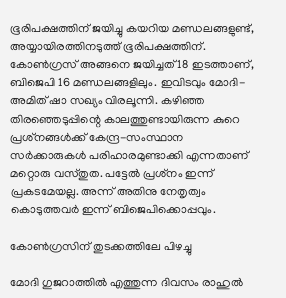ഭൂരിപക്ഷത്തിന് ജയിച്ചു കയറിയ മണ്ഡലങ്ങളുണ്ട്, അയ്യായിരത്തിനടുത്ത് ഭൂരിപക്ഷത്തിന്. കോണ്‍ഗ്രസ് അങ്ങനെ ജയിച്ചത് 18 ഇടത്താണ്, ബിജെപി 16 മണ്ഡലങ്ങളിലും. ഇവിടവും മോദി-അമിത് ഷാ സഖ്യം വിരലൂന്നി. കഴിഞ്ഞ തിരഞ്ഞെടുപ്പിന്റെ കാലത്തുണ്ടായിരുന്ന കുറെ പ്രശ്‌നങ്ങള്‍ക്ക് കേന്ദ്ര-സംസ്ഥാന സര്‍ക്കാരുകള്‍ പരിഹാരമുണ്ടാക്കി എന്നതാണ് മറ്റൊരു വസ്തുത. പട്ടേല്‍ പ്രശ്‌നം ഇന്ന് പ്രകടമേയല്ല. അന്ന് അതിനു നേതൃത്വം കൊടുത്തവര്‍ ഇന്ന് ബിജെപിക്കൊപ്പവും.

കോണ്‍ഗ്രസിന് തുടക്കത്തിലേ പിഴച്ചു

മോദി ഗുജറാത്തില്‍ എത്തുന്ന ദിവസം രാഹുല്‍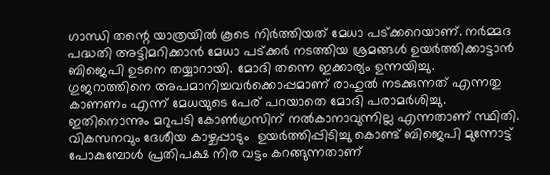ഗാന്ധി തന്റെ യാത്രയില്‍ കൂടെ നിര്‍ത്തിയത് മേധാ പട്ക്കറെയാണ്. നര്‍മ്മദ പദ്ധതി അട്ടിമറിക്കാന്‍ മേധാ പട്ക്കര്‍ നടത്തിയ ശ്രമങ്ങള്‍ ഉയര്‍ത്തിക്കാട്ടാന്‍ ബിജെപി ഉടനെ തയ്യാറായി. മോദി തന്നെ ഇക്കാര്യം ഉന്നയിച്ചു. ഗുജറാത്തിനെ അപമാനിച്ചവര്‍ക്കൊപ്പമാണ് രാഹുല്‍ നടക്കുന്നത് എന്നതു കാണണം എന്ന് മേധയുടെ പേര് പറയാതെ മോദി പരാമര്‍ശിച്ചു. ഇതിനൊന്നും മറുപടി കോണ്‍ഗ്രസിന് നല്‍കാനാവുന്നില്ല എന്നതാണ് സ്ഥിതി. വികസനവും ദേശീയ കാഴ്ചപ്പാടും  ഉയര്‍ത്തിപ്പിടിച്ചു കൊണ്ട് ബിജെപി മുന്നോട്ട് പോകുമ്പോള്‍ പ്രതിപക്ഷ നിര വട്ടം കറങ്ങുന്നതാണ്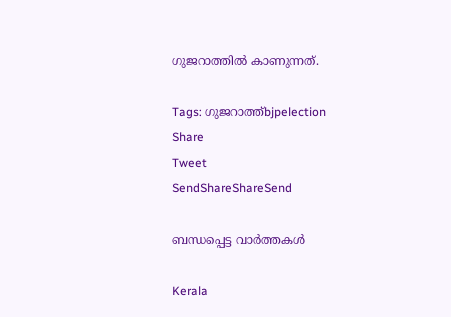ഗുജറാത്തില്‍ കാണുന്നത്.

Tags: ഗുജറാത്ത്bjpelection
Share
Tweet
SendShareShareSend

ബന്ധപ്പെട്ട വാര്‍ത്തകള്‍

Kerala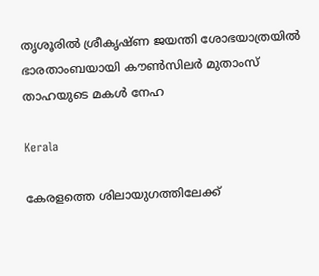തൃശൂരിൽ ശ്രീകൃഷ്ണ ജയന്തി ശോഭയാത്രയിൽ ഭാരതാംബയായി കൗൺസിലർ മുതാംസ് താഹയുടെ മകൾ നേഹ

Kerala

കേരളത്തെ ശിലായുഗത്തിലേക്ക്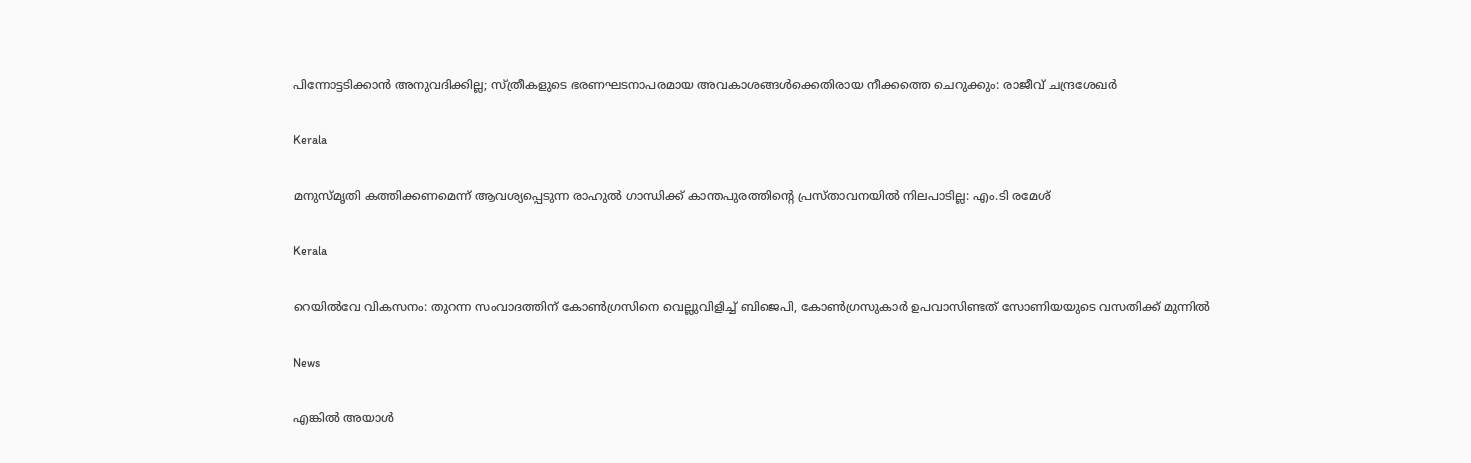പിന്നോട്ടടിക്കാന്‍ അനുവദിക്കില്ല; സ്ത്രീകളുടെ ഭരണഘടനാപരമായ അവകാശങ്ങള്‍ക്കെതിരായ നീക്കത്തെ ചെറുക്കും: രാജീവ് ചന്ദ്രശേഖര്‍

Kerala

മനുസ്മൃതി കത്തിക്കണമെന്ന് ആവശ്യപ്പെടുന്ന രാഹുൽ ഗാന്ധിക്ക് കാന്തപുരത്തിന്റെ പ്രസ്താവനയിൽ നിലപാടില്ല: എം.ടി രമേശ്

Kerala

റെയില്‍വേ വികസനം: തുറന്ന സംവാദത്തിന് കോണ്‍ഗ്രസിനെ വെല്ലുവിളിച്ച് ബിജെപി, കോണ്‍ഗ്രസുകാര്‍ ഉപവാസിണ്ടത് സോണിയയുടെ വസതിക്ക് മുന്നില്‍

News

എങ്കിൽ അയാൾ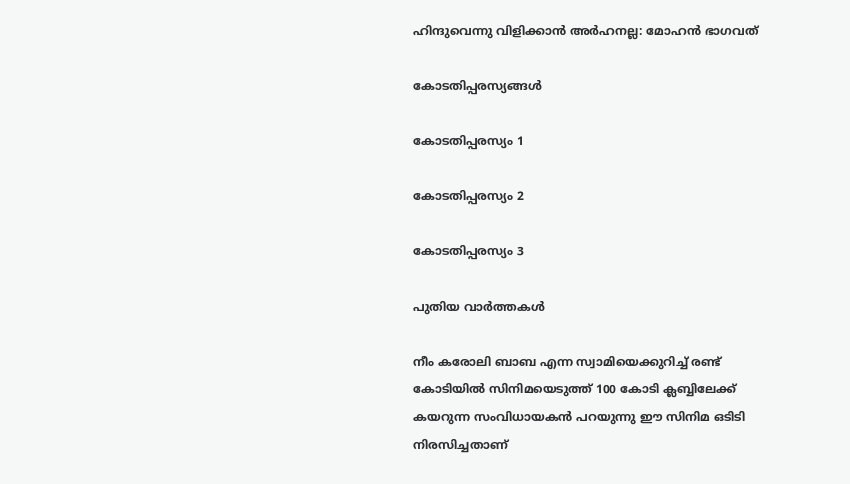ഹിന്ദുവെന്നു വിളിക്കാൻ അർഹനല്ല: മോഹൻ ഭാഗവത്

കോടതിപ്പരസ്യങ്ങള്‍

കോടതിപ്പരസ്യം 1

കോടതിപ്പരസ്യം 2

കോടതിപ്പരസ്യം 3

പുതിയ വാര്‍ത്തകള്‍

നീം കരോലി ബാബ എന്ന സ്വാമിയെക്കുറിച്ച് രണ്ട് കോടിയില്‍ സിനിമയെടുത്ത് 100 കോടി ക്ലബ്ബിലേക്ക് കയറുന്ന സംവിധായകന്‍ പറയുന്നു ഈ സിനിമ ഒടിടി നിരസിച്ചതാണ്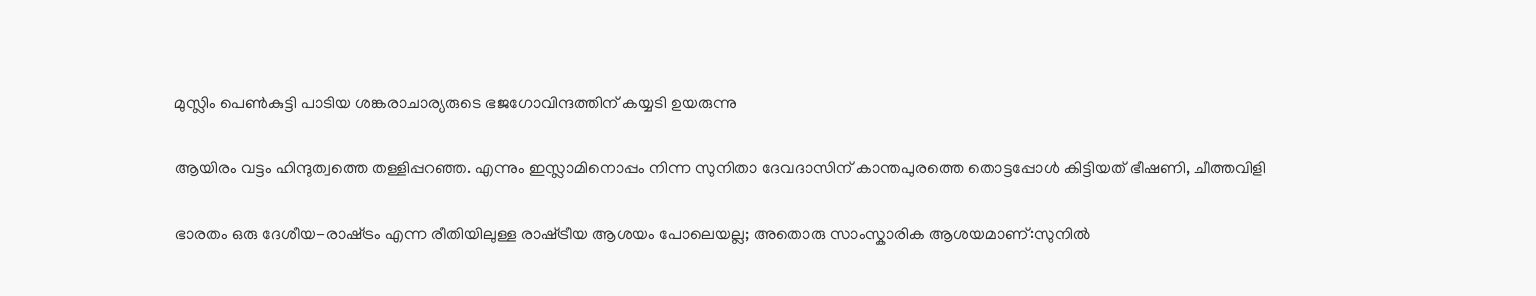മുസ്ലിം പെണ്‍കുട്ടി പാടിയ ശങ്കരാചാര്യരുടെ ഭജഗോവിന്ദത്തിന് കയ്യടി ഉയരുന്നു

ആയിരം വട്ടം ഹിന്ദുത്വത്തെ തള്ളിപ്പറഞ്ഞ. എന്നും ഇസ്ലാമിനൊപ്പം നിന്ന സുനിതാ ദേവദാസിന് കാന്തപുരത്തെ തൊട്ടപ്പോള്‍ കിട്ടിയത് ഭീഷണി, ചീത്തവിളി

ഭാരതം ഒരു ദേശീയ-രാഷ്‌ട്രം എന്ന രീതിയിലുള്ള രാഷ്‌ട്രീയ ആശയം പോലെയല്ല; അതൊരു സാംസ്കാരിക ആശയമാണ്:സുനില്‍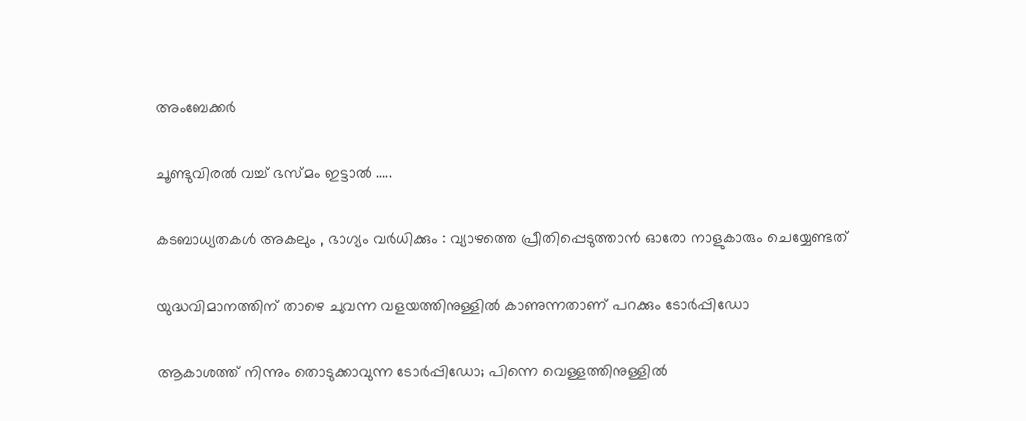അംബേക്കര്‍

ചൂണ്ടുവിരല്‍ വച്ച് ഭസ്മം ഇട്ടാൽ …..

കടബാധ്യതകൾ അകലും , ഭാഗ്യം വർധിക്കും : വ്യാഴത്തെ പ്രീതിപ്പെടുത്താൻ ഓരോ നാളുകാരും ചെയ്യേണ്ടത്

യുദ്ധവിമാനത്തിന് താഴെ ചുവന്ന വളയത്തിനുള്ളില്‍ കാണുന്നതാണ് പറക്കും ടോര്‍പ്പിഡോ

ആകാശത്ത് നിന്നും തൊടുക്കാവുന്ന ടോര്‍പ്പിഡോ; പിന്നെ വെള്ളത്തിനുള്ളില്‍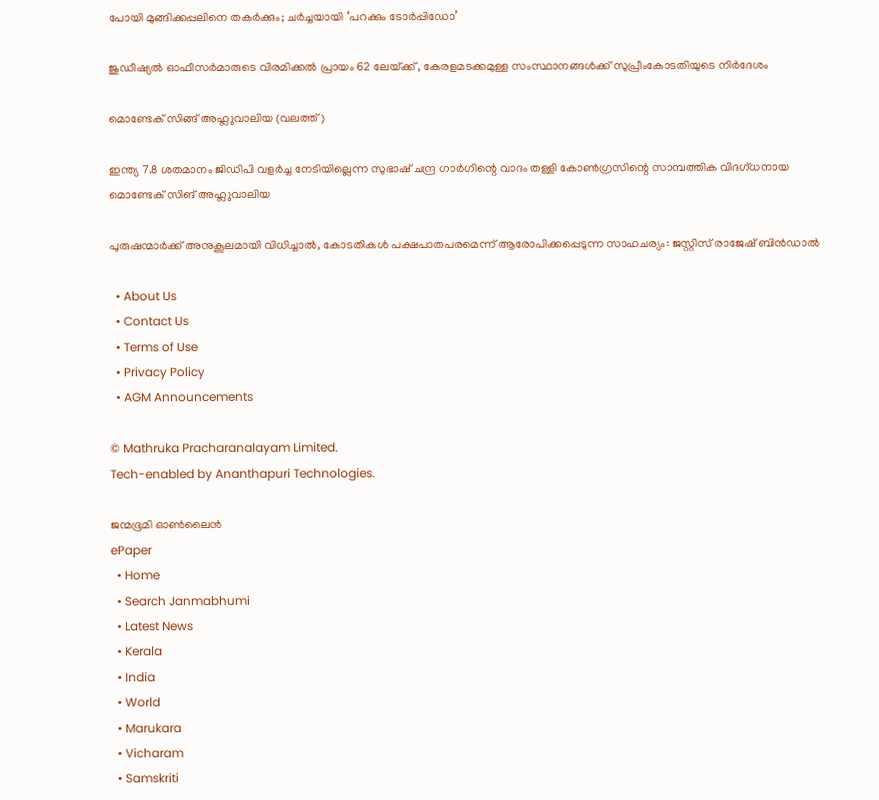പോയി മുങ്ങിക്കപ്പലിനെ തകര്‍ക്കും; ചര്‍ച്ചയായി ‘പറക്കും ടോര്‍പ്പിഡോ’

ജുഡീഷ്യല്‍ ഓഫീസര്‍മാരുടെ വിരമിക്കല്‍ പ്രായം 62 ലേയ്‌ക്ക് , കേരളമടക്കമുള്ള സംസ്ഥാനങ്ങള്‍ക്ക് സുപ്രീംകോടതിയുടെ നിര്‍ദേശം

മൊണ്ടേക് സിങ്ങ് അഹ്ലുവാലിയ (വലത്ത്)

ഇന്ത്യ 7.8 ശതമാനം ജിഡിപി വളര്‍ച്ച നേടിയില്ലെന്ന സുഭാഷ് ചന്ദ്ര ഗാര്‍ഗിന്റെ വാദം തള്ളി കോണ്‍ഗ്രസിന്റെ സാമ്പത്തിക വിദഗ്ധനായ മൊണ്ടേക് സിങ് അഹ്ലുവാലിയ

പുരുഷന്മാര്‍ക്ക് അനുകൂലമായി വിധിച്ചാല്‍, കോടതികള്‍ പക്ഷപാതപരമെന്ന് ആരോപിക്കപ്പെടുന്ന സാഹചര്യം: ജസ്റ്റിസ് രാജേഷ് ബിന്‍ഡാല്‍

  • About Us
  • Contact Us
  • Terms of Use
  • Privacy Policy
  • AGM Announcements

© Mathruka Pracharanalayam Limited.
Tech-enabled by Ananthapuri Technologies.

ജന്മഭൂമി ഓണ്‍ലൈന്‍
ePaper
  • Home
  • Search Janmabhumi
  • Latest News
  • Kerala
  • India
  • World
  • Marukara
  • Vicharam
  • Samskriti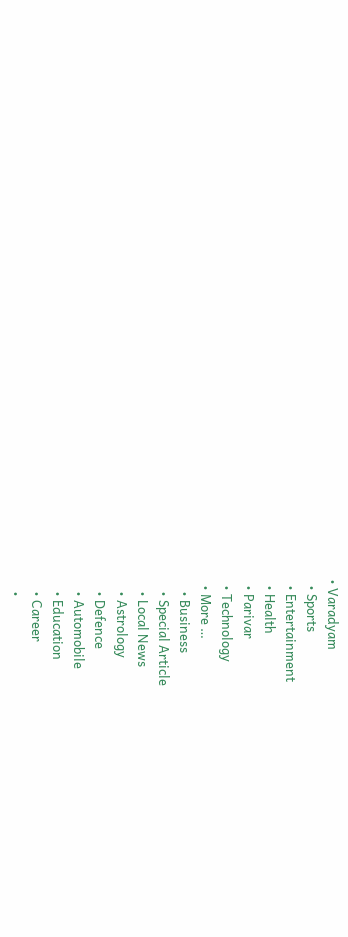• Varadyam
  • Sports
  • Entertainment
  • Health
  • Parivar
  • Technology
  • More …
    • Business
    • Special Article
    • Local News
    • Astrology
    • Defence
    • Automobile
    • Education
    • Career
    •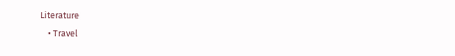Literature
    • Travel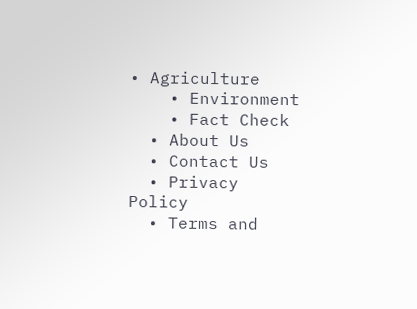• Agriculture
    • Environment
    • Fact Check
  • About Us
  • Contact Us
  • Privacy Policy
  • Terms and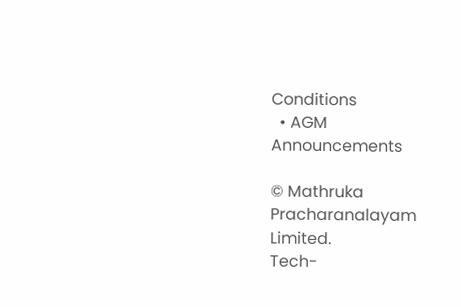Conditions
  • AGM Announcements

© Mathruka Pracharanalayam Limited.
Tech-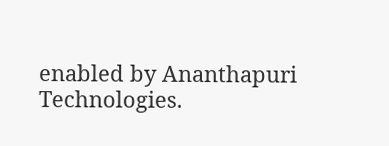enabled by Ananthapuri Technologies.